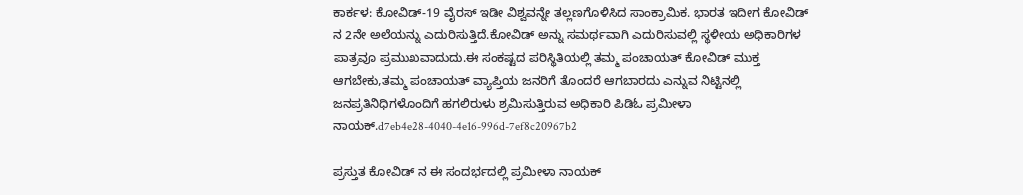ಕಾರ್ಕಳ: ಕೋವಿಡ್-19 ವೈರಸ್ ಇಡೀ ವಿಶ್ವವನ್ನೇ ತಲ್ಲಣಗೊಳಿಸಿದ ಸಾಂಕ್ರಾಮಿಕ. ಭಾರತ ಇದೀಗ ಕೋವಿಡ್ ನ 2ನೇ ಅಲೆಯನ್ನು ಎದುರಿಸುತ್ತಿದೆ.ಕೋವಿಡ್ ಅನ್ನು ಸಮರ್ಥವಾಗಿ ಎದುರಿಸುವಲ್ಲಿ ಸ್ಥಳೀಯ ಅಧಿಕಾರಿಗಳ ಪಾತ್ರವೂ ಪ್ರಮುಖವಾದುದು.ಈ ಸಂಕಷ್ಟದ ಪರಿಸ್ಥಿತಿಯಲ್ಲಿ ತಮ್ಮ ಪಂಚಾಯತ್ ಕೋವಿಡ್ ಮುಕ್ತ ಆಗಬೇಕು,ತಮ್ಮ ಪಂಚಾಯತ್ ವ್ಯಾಪ್ತಿಯ ಜನರಿಗೆ ತೊಂದರೆ ಆಗಬಾರದು ಎನ್ನುವ ನಿಟ್ಟಿನಲ್ಲಿ ಜನಪ್ರತಿನಿಧಿಗಳೊಂದಿಗೆ ಹಗಲಿರುಳು ಶ್ರಮಿಸುತ್ತಿರುವ ಅಧಿಕಾರಿ ಪಿಡಿಓ ಪ್ರಮೀಳಾ ನಾಯಕ್.d7eb4e28-4040-4e16-996d-7ef8c20967b2

ಪ್ರಸ್ತುತ ಕೋವಿಡ್ ನ ಈ ಸಂದರ್ಭದಲ್ಲಿ ಪ್ರಮೀಳಾ ನಾಯಕ್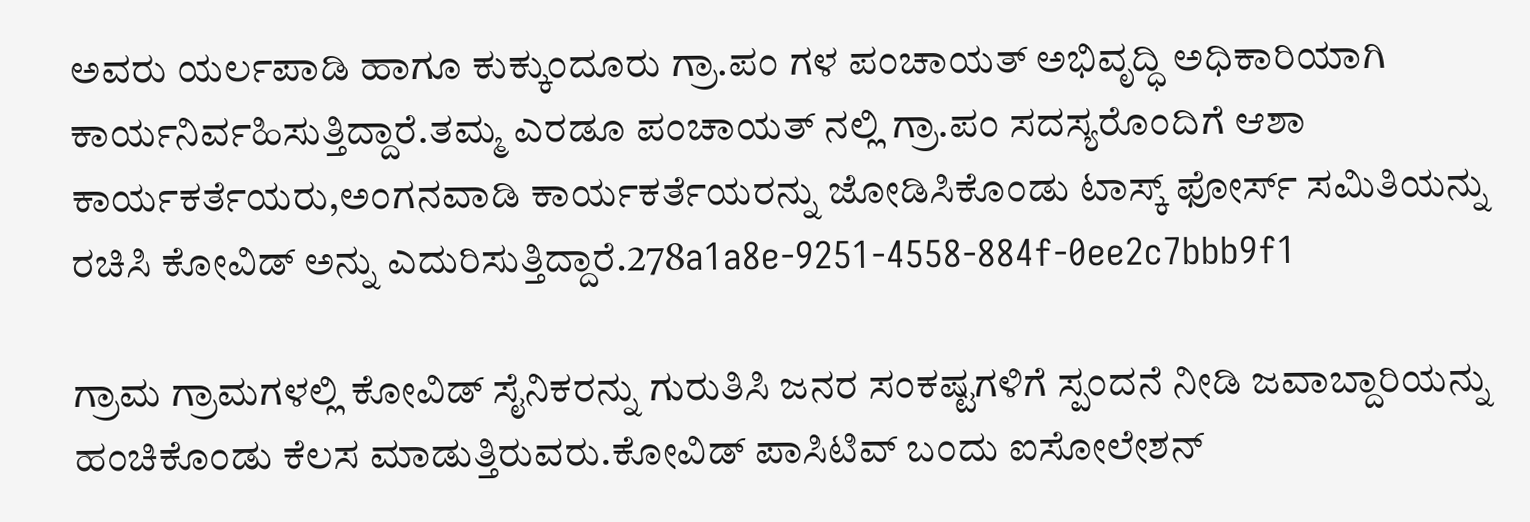ಅವರು ಯರ್ಲಪಾಡಿ ಹಾಗೂ ಕುಕ್ಕುಂದೂರು ಗ್ರಾ.ಪಂ ಗಳ ಪಂಚಾಯತ್ ಅಭಿವೃದ್ಧಿ ಅಧಿಕಾರಿಯಾಗಿ ಕಾರ್ಯನಿರ್ವಹಿಸುತ್ತಿದ್ದಾರೆ.ತಮ್ಮ ಎರಡೂ ಪಂಚಾಯತ್ ನಲ್ಲಿ ಗ್ರಾ.ಪಂ ಸದಸ್ಯರೊಂದಿಗೆ ಆಶಾ ಕಾರ್ಯಕರ್ತೆಯರು,ಅಂಗನವಾಡಿ ಕಾರ್ಯಕರ್ತೆಯರನ್ನು ಜೋಡಿಸಿಕೊಂಡು ಟಾಸ್ಕ್ ಫೋರ್ಸ್ ಸಮಿತಿಯನ್ನು ರಚಿಸಿ ಕೋವಿಡ್ ಅನ್ನು ಎದುರಿಸುತ್ತಿದ್ದಾರೆ.278a1a8e-9251-4558-884f-0ee2c7bbb9f1

ಗ್ರಾಮ ಗ್ರಾಮಗಳಲ್ಲಿ ಕೋವಿಡ್ ಸೈನಿಕರನ್ನು ಗುರುತಿಸಿ ಜನರ ಸಂಕಷ್ಟಗಳಿಗೆ ಸ್ಪಂದನೆ ನೀಡಿ ಜವಾಬ್ದಾರಿಯನ್ನು ಹಂಚಿಕೊಂಡು ಕೆಲಸ ಮಾಡುತ್ತಿರುವರು.ಕೋವಿಡ್ ಪಾಸಿಟಿವ್ ಬಂದು ಐಸೋಲೇಶನ್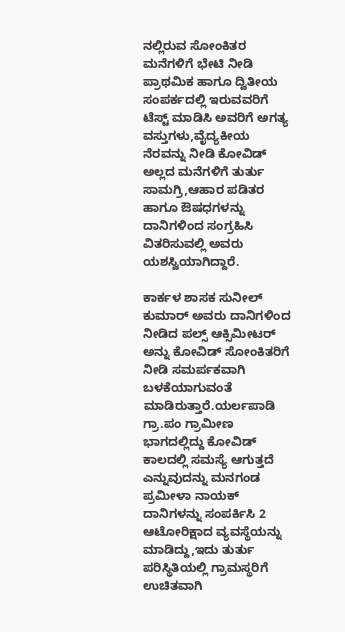ನಲ್ಲಿರುವ ಸೋಂಕಿತರ ಮನೆಗಳಿಗೆ ಭೇಟಿ ನೀಡಿ ಪ್ರಾಥಮಿಕ ಹಾಗೂ ದ್ವಿತೀಯ ಸಂಪರ್ಕದಲ್ಲಿ ಇರುವವರಿಗೆ ಟೆಸ್ಟ್ ಮಾಡಿಸಿ ಅವರಿಗೆ ಅಗತ್ಯ ವಸ್ತುಗಳು,ವೈದ್ಯಕೀಯ ನೆರವನ್ನು ನೀಡಿ ಕೋವಿಡ್ ಅಲ್ಲದ ಮನೆಗಳಿಗೆ ತುರ್ತು ಸಾಮಗ್ರಿ,ಆಹಾರ ಪಡಿತರ ಹಾಗೂ ಔಷಧಗಳನ್ನು ದಾನಿಗಳಿಂದ ಸಂಗ್ರಹಿಸಿ ವಿತರಿಸುವಲ್ಲಿ ಅವರು ಯಶಸ್ವಿಯಾಗಿದ್ದಾರೆ.

ಕಾರ್ಕಳ ಶಾಸಕ ಸುನೀಲ್ ಕುಮಾರ್ ಅವರು ದಾನಿಗಳಿಂದ ನೀಡಿದ ಪಲ್ಸ್ ಆಕ್ಸಿಮೀಟರ್ ಅನ್ನು ಕೋವಿಡ್ ಸೋಂಕಿತರಿಗೆ ನೀಡಿ ಸಮರ್ಪಕವಾಗಿ ಬಳಕೆಯಾಗುವಂತೆ ಮಾಡಿರುತ್ತಾರೆ.ಯರ್ಲಪಾಡಿ ಗ್ರಾ.ಪಂ ಗ್ರಾಮೀಣ ಭಾಗದಲ್ಲಿದ್ದು ಕೋವಿಡ್ ಕಾಲದಲ್ಲಿ ಸಮಸ್ಯೆ ಆಗುತ್ತದೆ ಎನ್ನುವುದನ್ನು ಮನಗಂಡ ಪ್ರಮೀಳಾ ನಾಯಕ್ ದಾನಿಗಳನ್ನು ಸಂಪರ್ಕಿಸಿ 2 ಆಟೋರಿಕ್ಷಾದ ವ್ಯವಸ್ಥೆಯನ್ನು ಮಾಡಿದ್ದು,ಇದು ತುರ್ತು ಪರಿಸ್ಥಿತಿಯಲ್ಲಿ ಗ್ರಾಮಸ್ಥರಿಗೆ ಉಚಿತವಾಗಿ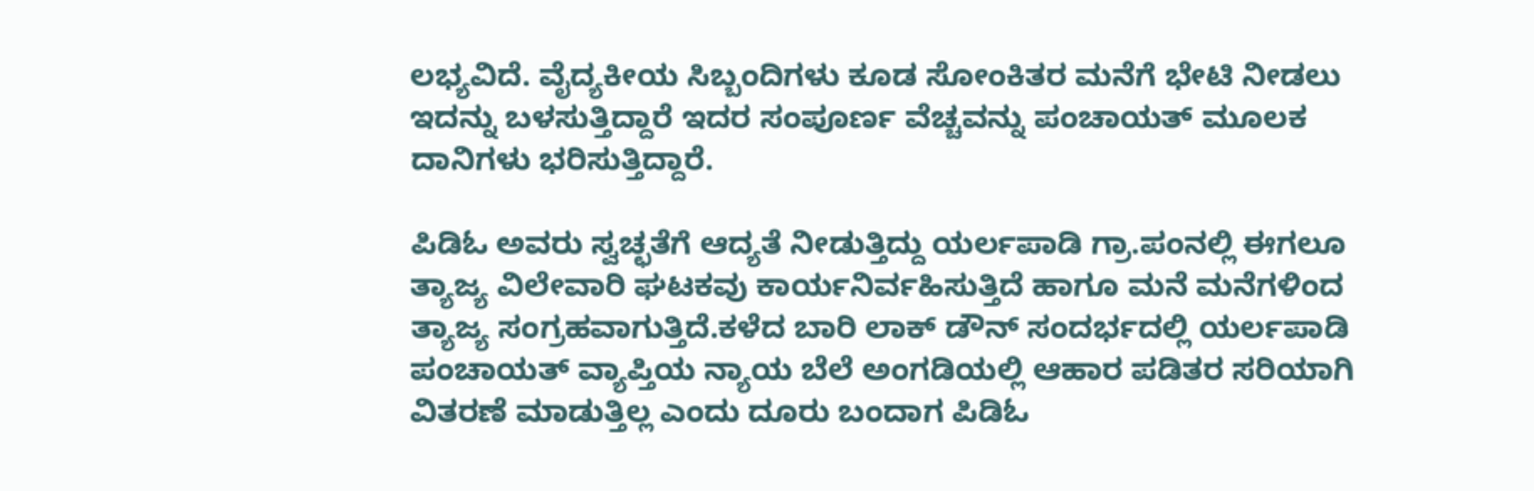ಲಭ್ಯವಿದೆ. ವೈದ್ಯಕೀಯ ಸಿಬ್ಬಂದಿಗಳು ಕೂಡ ಸೋಂಕಿತರ ಮನೆಗೆ ಭೇಟಿ ನೀಡಲು ಇದನ್ನು ಬಳಸುತ್ತಿದ್ದಾರೆ ಇದರ ಸಂಪೂರ್ಣ ವೆಚ್ಚವನ್ನು ಪಂಚಾಯತ್ ಮೂಲಕ ದಾನಿಗಳು ಭರಿಸುತ್ತಿದ್ದಾರೆ.

ಪಿಡಿಓ ಅವರು ಸ್ವಚ್ಛತೆಗೆ ಆದ್ಯತೆ ನೀಡುತ್ತಿದ್ದು ಯರ್ಲಪಾಡಿ ಗ್ರಾ.ಪಂನಲ್ಲಿ ಈಗಲೂ ತ್ಯಾಜ್ಯ ವಿಲೇವಾರಿ ಘಟಕವು ಕಾರ್ಯನಿರ್ವಹಿಸುತ್ತಿದೆ ಹಾಗೂ ಮನೆ ಮನೆಗಳಿಂದ ತ್ಯಾಜ್ಯ ಸಂಗ್ರಹವಾಗುತ್ತಿದೆ.ಕಳೆದ ಬಾರಿ ಲಾಕ್ ಡೌನ್ ಸಂದರ್ಭದಲ್ಲಿ ಯರ್ಲಪಾಡಿ ಪಂಚಾಯತ್ ವ್ಯಾಪ್ತಿಯ ನ್ಯಾಯ ಬೆಲೆ ಅಂಗಡಿಯಲ್ಲಿ ಆಹಾರ ಪಡಿತರ ಸರಿಯಾಗಿ ವಿತರಣೆ ಮಾಡುತ್ತಿಲ್ಲ ಎಂದು ದೂರು ಬಂದಾಗ ಪಿಡಿಓ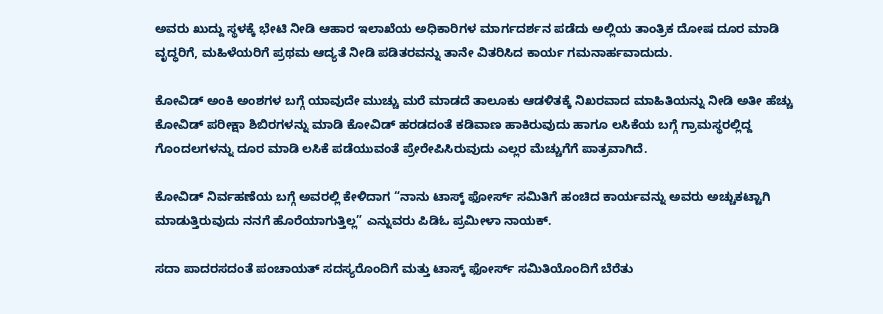ಅವರು ಖುದ್ದು ಸ್ಥಳಕ್ಕೆ ಭೇಟಿ ನೀಡಿ ಆಹಾರ ಇಲಾಖೆಯ ಅಧಿಕಾರಿಗಳ ಮಾರ್ಗದರ್ಶನ ಪಡೆದು ಅಲ್ಲಿಯ ತಾಂತ್ರಿಕ ದೋಷ ದೂರ ಮಾಡಿ ವೃದ್ಧರಿಗೆ, ಮಹಿಳೆಯರಿಗೆ ಪ್ರಥಮ ಆದ್ಯತೆ ನೀಡಿ ಪಡಿತರವನ್ನು ತಾನೇ ವಿತರಿಸಿದ ಕಾರ್ಯ ಗಮನಾರ್ಹವಾದುದು.

ಕೋವಿಡ್ ಅಂಕಿ ಅಂಶಗಳ ಬಗ್ಗೆ ಯಾವುದೇ ಮುಚ್ಚು ಮರೆ ಮಾಡದೆ ತಾಲೂಕು ಆಡಳಿತಕ್ಕೆ ನಿಖರವಾದ ಮಾಹಿತಿಯನ್ನು ನೀಡಿ ಅತೀ ಹೆಚ್ಚು ಕೋವಿಡ್ ಪರೀಕ್ಷಾ ಶಿಬಿರಗಳನ್ನು ಮಾಡಿ ಕೋವಿಡ್ ಹರಡದಂತೆ ಕಡಿವಾಣ ಹಾಕಿರುವುದು ಹಾಗೂ ಲಸಿಕೆಯ ಬಗ್ಗೆ ಗ್ರಾಮಸ್ಥರಲ್ಲಿದ್ದ ಗೊಂದಲಗಳನ್ನು ದೂರ ಮಾಡಿ ಲಸಿಕೆ ಪಡೆಯುವಂತೆ ಪ್ರೇರೇಪಿಸಿರುವುದು ಎಲ್ಲರ ಮೆಚ್ಚುಗೆಗೆ ಪಾತ್ರವಾಗಿದೆ.

ಕೋವಿಡ್ ನಿರ್ವಹಣೆಯ ಬಗ್ಗೆ ಅವರಲ್ಲಿ ಕೇಳಿದಾಗ “ನಾನು ಟಾಸ್ಕ್ ಫೋರ್ಸ್ ಸಮಿತಿಗೆ ಹಂಚಿದ ಕಾರ್ಯವನ್ನು ಅವರು ಅಚ್ಚುಕಟ್ಟಾಗಿ ಮಾಡುತ್ತಿರುವುದು ನನಗೆ ಹೊರೆಯಾಗುತ್ತಿಲ್ಲ” ಎನ್ನುವರು ಪಿಡಿಓ ಪ್ರಮೀಳಾ ನಾಯಕ್.

ಸದಾ ಪಾದರಸದಂತೆ ಪಂಚಾಯತ್ ಸದಸ್ಯರೊಂದಿಗೆ ಮತ್ತು ಟಾಸ್ಕ್ ಫೋರ್ಸ್ ಸಮಿತಿಯೊಂದಿಗೆ ಬೆರೆತು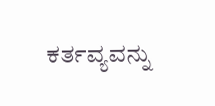ಕರ್ತವ್ಯವನ್ನು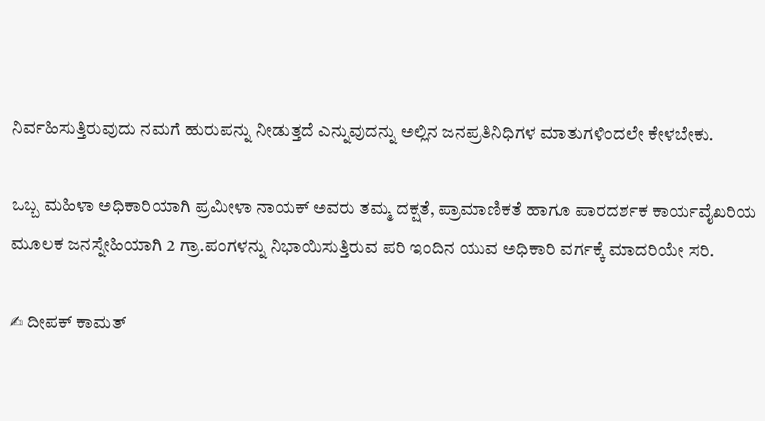ನಿರ್ವಹಿಸುತ್ತಿರುವುದು ನಮಗೆ ಹುರುಪನ್ನು ನೀಡುತ್ತದೆ ಎನ್ನುವುದನ್ನು ಅಲ್ಲಿನ ಜನಪ್ರತಿನಿಧಿಗಳ ಮಾತುಗಳಿಂದಲೇ ಕೇಳಬೇಕು.

ಒಬ್ಬ ಮಹಿಳಾ ಅಧಿಕಾರಿಯಾಗಿ ಪ್ರಮೀಳಾ ನಾಯಕ್ ಅವರು ತಮ್ಮ ದಕ್ಷತೆ, ಪ್ರಾಮಾಣಿಕತೆ ಹಾಗೂ ಪಾರದರ್ಶಕ ಕಾರ್ಯವೈಖರಿಯ ಮೂಲಕ ಜನಸ್ನೇಹಿಯಾಗಿ 2 ಗ್ರಾ.ಪಂಗಳನ್ನು ನಿಭಾಯಿಸುತ್ತಿರುವ ಪರಿ ಇಂದಿನ ಯುವ ಅಧಿಕಾರಿ ವರ್ಗಕ್ಕೆ ಮಾದರಿಯೇ ಸರಿ.

✍ ದೀಪಕ್ ಕಾಮತ್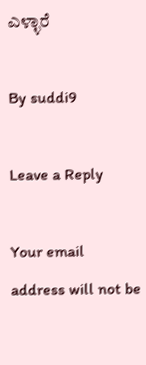ಎಳ್ಳಾರೆ

By suddi9

Leave a Reply

Your email address will not be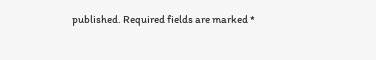published. Required fields are marked *